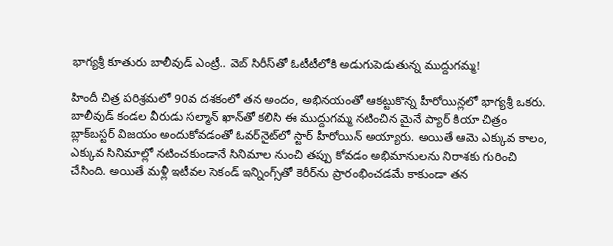భాగ్యశ్రీ కూతురు బాలీవుడ్ ఎంట్రీ.. వెబ్ సిరీస్‌తో ఓటీటీలోకి అడుగుపెడుతున్న ముద్దుగమ్మ!

హిందీ చిత్ర పరిశ్రమలో 90వ దశకంలో తన అందం, అభినయంతో ఆకట్టుకొన్న హీరోయిన్లలో భాగ్యశ్రీ ఒకరు. బాలీవుడ్ కండల వీరుడు సల్మాన్ ఖాన్‌తో కలిసి ఈ ముద్దుగమ్మ నటించిన మైనే ప్యార్ కియా చిత్రం బ్లాక్‌బస్టర్ విజయం అందుకోవడంతో ఓవర్‌నైట్‌లో స్టార్ హీరోయిన్ అయ్యారు. అయితే ఆమె ఎక్కువ కాలం, ఎక్కువ సినిమాల్లో నటించకుండానే సినిమాల నుంచి తప్పు కోవడం అభిమానులను నిరాశకు గురించి చేసింది. అయితే మళ్లీ ఇటీవల సెకండ్ ఇన్నింగ్స్‌తో కెరీర్‌ను ప్రారంభించడమే కాకుండా తన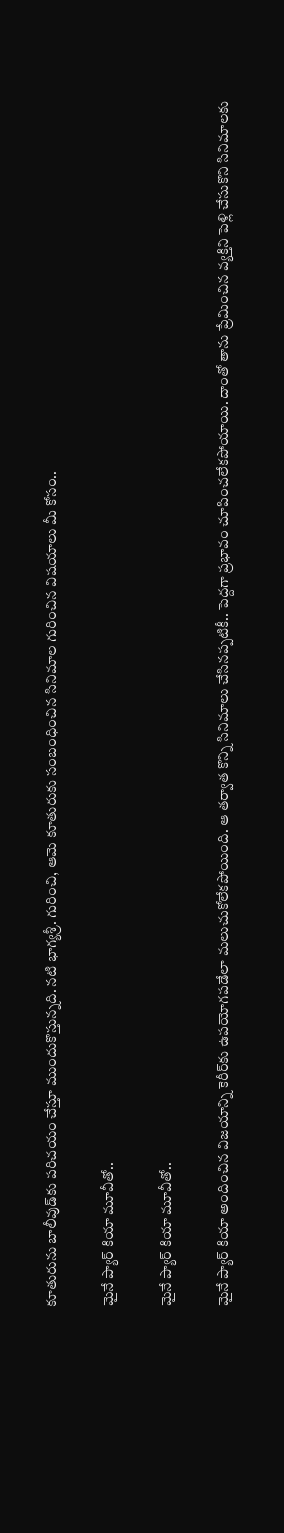కూతురును బాలీవుడ్‌కు పరిచయం చేస్తూ ముందుకొస్తున్నది. నటి భాగ్యశ్రీ. గురించి, ఆమె కూతురుకు సంబంధించిన సినిమాల గురించిన విషయాలు మీ కోసం..

మైనే ప్యార్ కియా మూవీతో..

మైనే ప్యార్ కియా మూవీతో..

మైనే ప్యార్ కియా అందించిన విజయాన్ని కెరీర్‌కు ఉపయోగపడేలా మలుచుకోలేకపోయింది. ఆ తర్వాత కొన్ని సినిమాలు చేసినప్పటికీ.. పెద్దగా ప్రభావం చూపించలేకపోయాయి. దాంతో తాను ప్రేమించిన వ్యక్తిని పెళ్లి చేసుకొని సినిమాలకు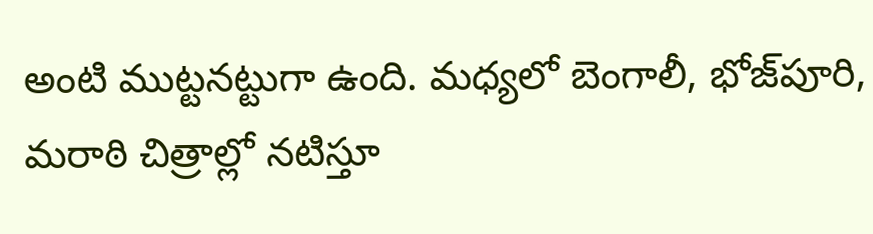అంటి ముట్టనట్టుగా ఉంది. మధ్యలో బెంగాలీ, భోజ్‌పూరి, మరాఠి చిత్రాల్లో నటిస్తూ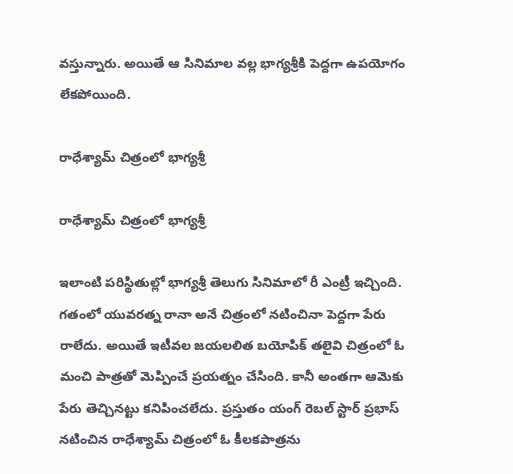వస్తున్నారు. అయితే ఆ సినిమాల వల్ల భాగ్యశ్రీకి పెద్దగా ఉపయోగం లేకపోయింది.

రాధేశ్యామ్ చిత్రంలో భాగ్యశ్రీ

రాధేశ్యామ్ చిత్రంలో భాగ్యశ్రీ

ఇలాంటి పరిస్థితుల్లో భాగ్యశ్రీ తెలుగు సినిమాలో రీ ఎంట్రీ ఇచ్చింది. గతంలో యువరత్న రానా అనే చిత్రంలో నటించినా పెద్దగా పేరు రాలేదు. అయితే ఇటీవల జయలలిత బయోపిక్ తలైవి చిత్రంలో ఓ మంచి పాత్రతో మెప్పించే ప్రయత్నం చేసింది. కానీ అంతగా ఆమెకు పేరు తెచ్చినట్టు కనిపించలేదు. ప్రస్తుతం యంగ్ రెబల్ స్టార్ ప్రభాస్ నటించిన రాధేశ్యామ్ చిత్రంలో ఓ కీలకపాత్రను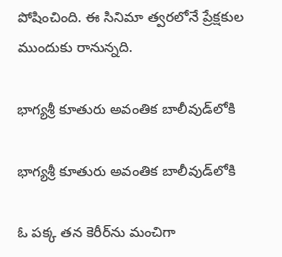పోషించింది. ఈ సినిమా త్వరలోనే ప్రేక్షకుల ముందుకు రానున్నది.

భాగ్యశ్రీ కూతురు అవంతిక బాలీవుడ్‌లోకి

భాగ్యశ్రీ కూతురు అవంతిక బాలీవుడ్‌లోకి

ఓ పక్క తన కెరీర్‌ను మంచిగా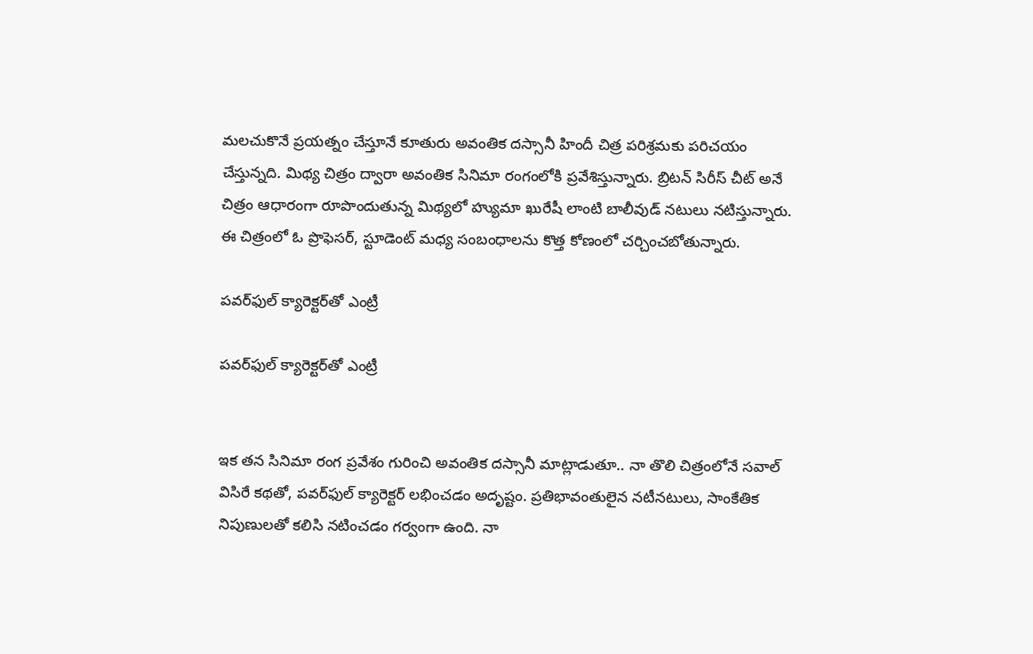మలచుకొనే ప్రయత్నం చేస్తూనే కూతురు అవంతిక దస్సానీ హిందీ చిత్ర పరిశ్రమకు పరిచయం చేస్తున్నది. మిథ్య చిత్రం ద్వారా అవంతిక సినిమా రంగంలోకి ప్రవేశిస్తున్నారు. బ్రిటన్ సిరీస్ చీట్ అనే చిత్రం ఆధారంగా రూపొందుతున్న మిథ్యలో హ్యుమా ఖురేషీ లాంటి బాలీవుడ్ నటులు నటిస్తున్నారు. ఈ చిత్రంలో ఓ ప్రొఫెసర్, స్టూడెంట్ మధ్య సంబంధాలను కొత్త కోణంలో చర్చించబోతున్నారు.

పవర్‌ఫుల్ క్యారెక్టర్‌తో ఎంట్రీ

పవర్‌ఫుల్ క్యారెక్టర్‌తో ఎంట్రీ


ఇక తన సినిమా రంగ ప్రవేశం గురించి అవంతిక దస్సానీ మాట్లాడుతూ.. నా తొలి చిత్రంలోనే సవాల్ విసిరే కథతో, పవర్‌ఫుల్ క్యారెక్టర్ లభించడం అదృష్టం. ప్రతిభావంతులైన నటీనటులు, సాంకేతిక నిపుణులతో కలిసి నటించడం గర్వంగా ఉంది. నా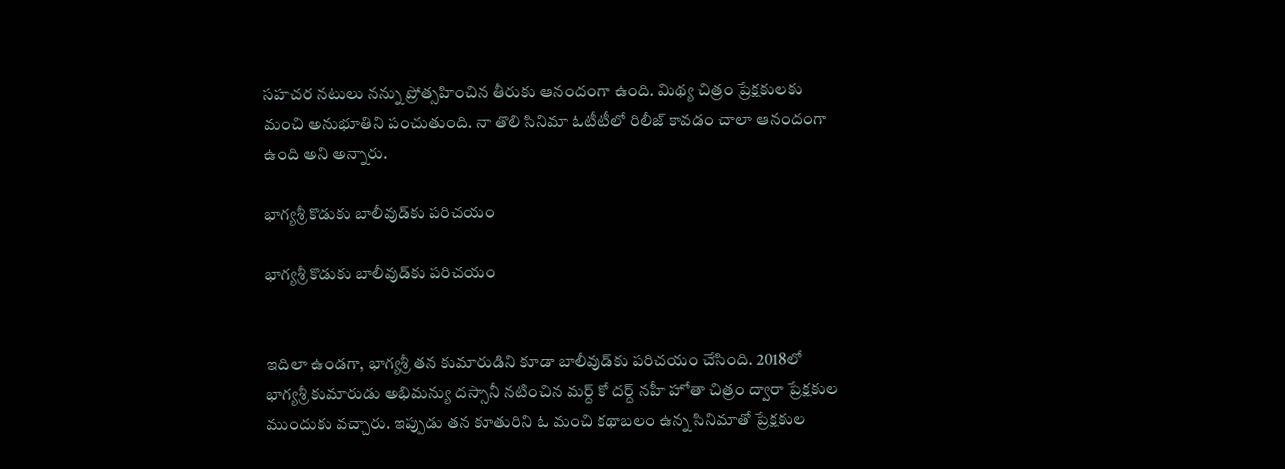సహచర నటులు నన్ను ప్రోత్సహించిన తీరుకు ఆనందంగా ఉంది. మిథ్య చిత్రం ప్రేక్షకులకు మంచి అనుభూతిని పంచుతుంది. నా తొలి సినిమా ఓటీటీలో రిలీజ్ కావడం చాలా ఆనందంగా ఉంది అని అన్నారు.

భాగ్యశ్రీ కొడుకు బాలీవుడ్‌కు పరిచయం

భాగ్యశ్రీ కొడుకు బాలీవుడ్‌కు పరిచయం


ఇదిలా ఉండగా, భాగ్యశ్రీ తన కుమారుడిని కూడా బాలీవుడ్‌కు పరిచయం చేసింది. 2018లో భాగ్యశ్రీ కుమారుడు అభిమన్యు దస్సానీ నటించిన మర్ద్ కో దర్ద్ నహీ హోతా చిత్రం ద్వారా ప్రేక్షకుల ముందుకు వచ్చారు. ఇప్పుడు తన కూతురిని ఓ మంచి కథాబలం ఉన్న సినిమాతో ప్రేక్షకుల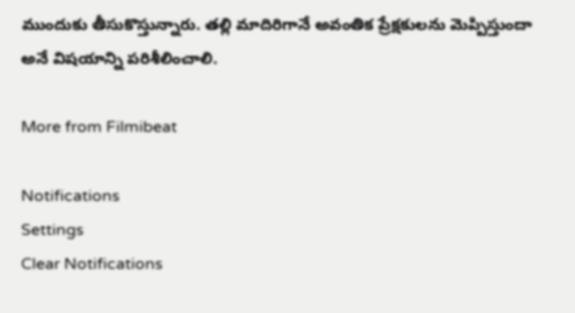ముందుకు తీసుకొస్తున్నారు. తల్లి మాదిరిగానే అవంతిక ప్రేక్షకులను మెప్పిస్తుందా అనే విషయాన్ని పరిశీలించాలి.

More from Filmibeat

Notifications
Settings
Clear Notifications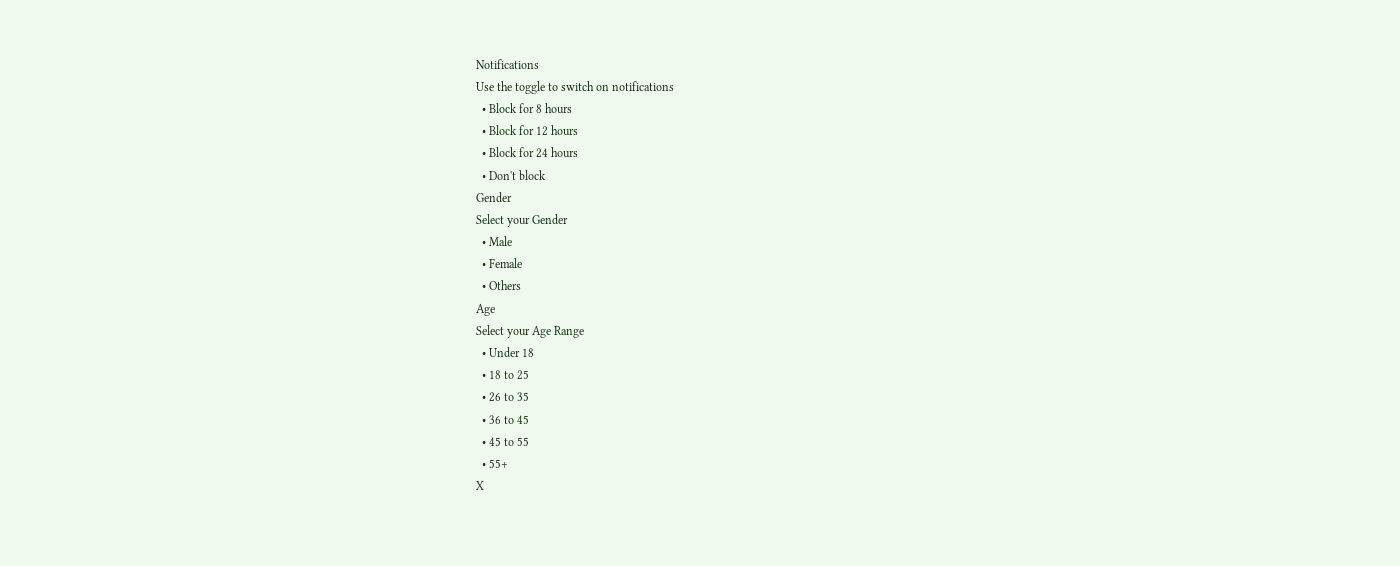Notifications
Use the toggle to switch on notifications
  • Block for 8 hours
  • Block for 12 hours
  • Block for 24 hours
  • Don't block
Gender
Select your Gender
  • Male
  • Female
  • Others
Age
Select your Age Range
  • Under 18
  • 18 to 25
  • 26 to 35
  • 36 to 45
  • 45 to 55
  • 55+
X